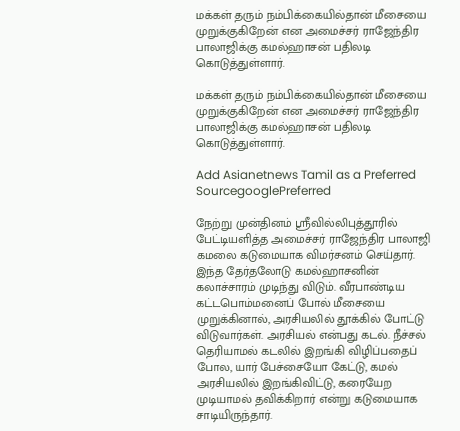மக்கள் தரும் நம்பிக்கையில்தான் மீசையை முறுக்குகிறேன் என அமைச்சர் ராஜேந்திர பாலாஜிக்கு கமல்ஹாசன் பதிலடி கொடுத்துள்ளார்.

மக்கள் தரும் நம்பிக்கையில்தான் மீசையை முறுக்குகிறேன் என அமைச்சர் ராஜேந்திர பாலாஜிக்கு கமல்ஹாசன் பதிலடி கொடுத்துள்ளார்.

Add Asianetnews Tamil as a Preferred SourcegooglePreferred

நேற்று முன்தினம் ஸ்ரீவில்லிபுத்தூரில் பேட்டியளித்த அமைச்சர் ராஜேந்திர பாலாஜி கமலை கடுமையாக விமர்சனம் செய்தார். இந்த தேர்தலோடு கமல்ஹாசனின் கலாச்சாரம் முடிந்து விடும். வீரபாண்டிய கட்டபொம்மனைப் போல் மீசையை முறுக்கினால், அரசியலில் தூக்கில் போட்டு விடுவார்கள். அரசியல் என்பது கடல். நீச்சல் தெரியாமல் கடலில் இறங்கி விழிப்பதைப் போல, யார் பேச்சையோ கேட்டு, கமல் அரசியலில் இறங்கிவிட்டு, கரையேற முடியாமல் தவிக்கிறார் என்று கடுமையாக சாடியிருந்தார்.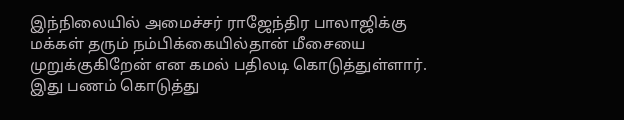இந்நிலையில் அமைச்சர் ராஜேந்திர பாலாஜிக்கு மக்கள் தரும் நம்பிக்கையில்தான் மீசையை முறுக்குகிறேன் என கமல் பதிலடி கொடுத்துள்ளார். இது பணம் கொடுத்து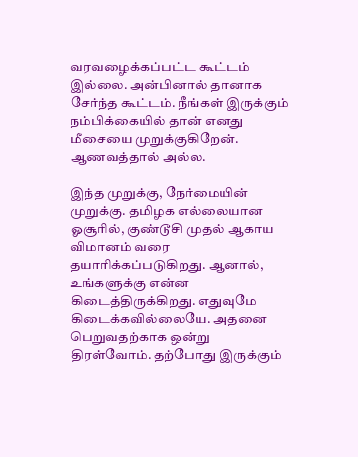வரவழைக்கப்பட்ட கூட்டம் இல்லை. அன்பினால் தானாக சேர்ந்த கூட்டம். நீங்கள் இருக்கும் நம்பிக்கையில் தான் எனது மீசையை முறுக்குகிறேன். ஆணவத்தால் அல்ல.

இந்த முறுக்கு, நேர்மையின் முறுக்கு. தமிழக எல்லையான ஓசூரில், குண்டூசி முதல் ஆகாய விமானம் வரை தயாரிக்கப்படுகிறது. ஆனால், உங்களுக்கு என்ன கிடைத்திருக்கிறது. எதுவுமே கிடைக்கவில்லையே. அதனை பெறுவதற்காக ஒன்று திரள்வோம். தற்போது இருக்கும்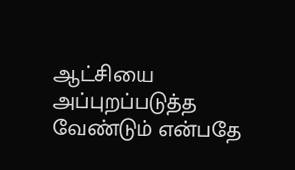ஆட்சியை அப்புறப்படுத்த வேண்டும் என்பதே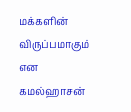மக்களின் விருப்பமாகும் என கமல்ஹாசன்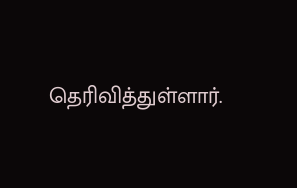தெரிவித்துள்ளார்.